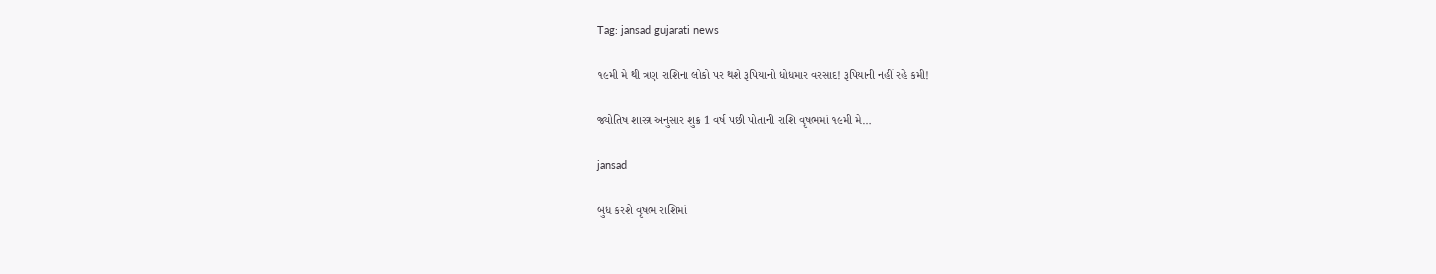Tag: jansad gujarati news

૧૯મી મે થી ત્રણ રાશિના લોકો પર થશે રૂપિયાનો ધોધમાર વરસાદ! રૂપિયાની નહીં રહે કમી!

જ્યોતિષ શાસ્ત્ર અનુસાર શુક્ર 1 વર્ષ પછી પોતાની રાશિ વૃષભમાં ૧૯મી મે…

jansad

બુધ કરશે વૃષભ રાશિમાં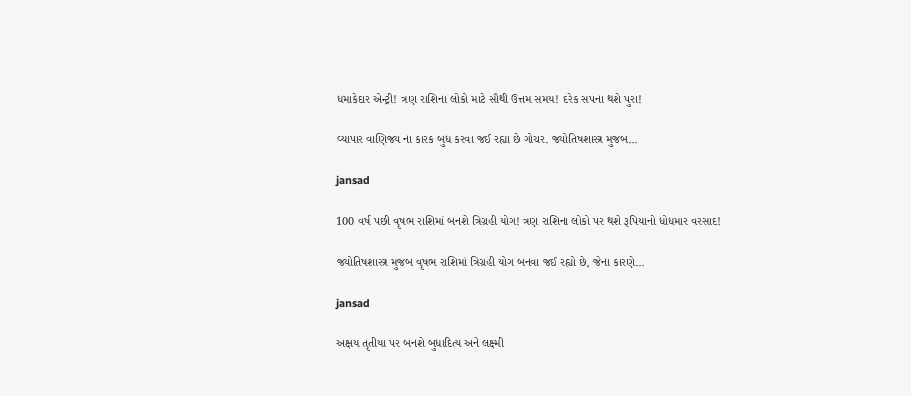ધમાકેદાર એન્ટ્રી! ત્રણ રાશિના લોકો માટે સૌથી ઉત્તમ સમય! દરેક સપના થશે પુરા!

વ્યાપાર વાણિજ્ય ના કારક બુધ કરવા જઈ રહ્યા છે ગોચર. જ્યોતિષશાસ્ત્ર મુજબ…

jansad

100 વર્ષ પછી વૃષભ રાશિમાં બનશે ત્રિગ્રહી યોગ! ત્રણ રાશિના લોકો પર થશે રૂપિયાનો ધોધમાર વરસાદ!

જ્યોતિષશાસ્ત્ર મુજબ વૃષભ રાશિમાં ત્રિગ્રહી યોગ બનવા જઈ રહ્યો છે, જેના કારણે…

jansad

અક્ષય તૃતીયા પર બનશે બુધાદિત્ય અને લક્ષ્મી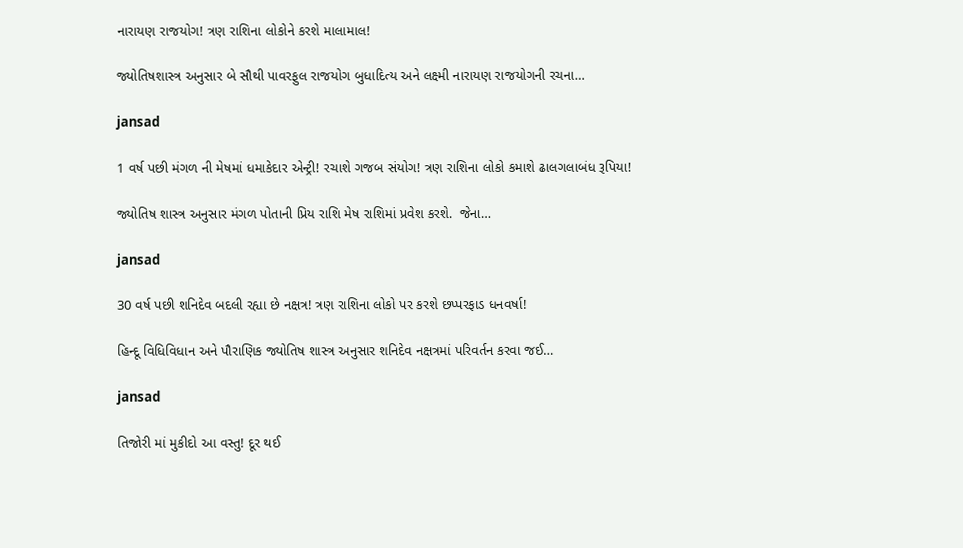નારાયણ રાજયોગ! ત્રણ રાશિના લોકોને કરશે માલામાલ!

જ્યોતિષશાસ્ત્ર અનુસાર બે સૌથી પાવરફુલ રાજયોગ બુધાદિત્ય અને લક્ષ્મી નારાયણ રાજયોગની રચના…

jansad

1 વર્ષ પછી મંગળ ની મેષમાં ધમાકેદાર એન્ટ્રી! રચાશે ગજબ સંયોગ! ત્રણ રાશિના લોકો કમાશે ઢાલગલાબંધ રૂપિયા!

જ્યોતિષ શાસ્ત્ર અનુસાર મંગળ પોતાની પ્રિય રાશિ મેષ રાશિમાં પ્રવેશ કરશે.  જેના…

jansad

30 વર્ષ પછી શનિદેવ બદલી રહ્યા છે નક્ષત્ર! ત્રણ રાશિના લોકો પર કરશે છપ્પરફાડ ધનવર્ષા!

હિન્દૂ વિધિવિધાન અને પૌરાણિક જ્યોતિષ શાસ્ત્ર અનુસાર શનિદેવ નક્ષત્રમાં પરિવર્તન કરવા જઈ…

jansad

તિજોરી માં મુકીદો આ વસ્તુ! દૂર થઈ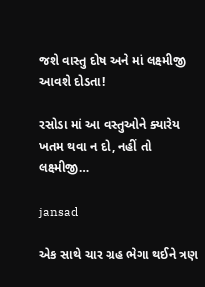જશે વાસ્તુ દોષ અને માં લક્ષ્મીજી આવશે દોડતા!

રસોડા માં આ વસ્તુઓને ક્યારેય ખતમ થવા ન દો, નહીં તો લક્ષ્મીજી…

jansad

એક સાથે ચાર ગ્રહ ભેગા થઈને ત્રણ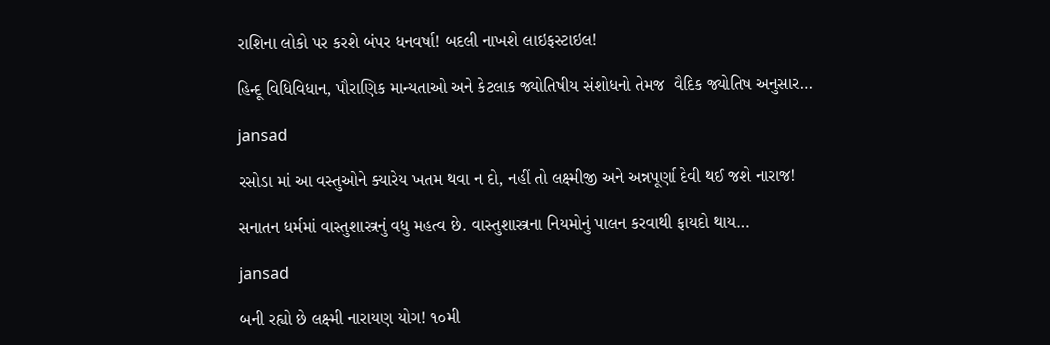રાશિના લોકો પર કરશે બંપર ધનવર્ષા! બદલી નાખશે લાઇફસ્ટાઇલ!

હિન્દૂ વિધિવિધાન, પૌરાણિક માન્યતાઓ અને કેટલાક જ્યોતિષીય સંશોધનો તેમજ  વૈદિક જ્યોતિષ અનુસાર…

jansad

રસોડા માં આ વસ્તુઓને ક્યારેય ખતમ થવા ન દો, નહીં તો લક્ષ્મીજી અને અન્નપૂર્ણા દેવી થઈ જશે નારાજ!

સનાતન ધર્મમાં વાસ્તુશાસ્ત્રનું વધુ મહત્વ છે. વાસ્તુશાસ્ત્રના નિયમોનું પાલન કરવાથી ફાયદો થાય…

jansad

બની રહ્યો છે લક્ષ્મી નારાયણ યોગ! ૧૦મી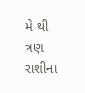મે થી ત્રણ રાશીના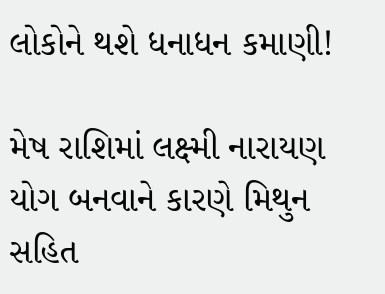લોકોને થશે ધનાધન કમાણી!

મેષ રાશિમાં લક્ષ્મી નારાયણ યોગ બનવાને કારણે મિથુન સહિત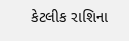કેટલીક રાશિના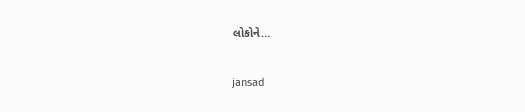લોકોને…

jansad